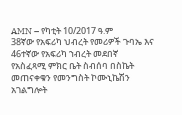AMN – የካቲት 10/2017 ዓ.ም
38ኛው የአፍሪካ ህብረት የመሪዎች ጉባኤ እና 46ተኛው የአፍሪካ ኀብረት መደበኛ የአስፈጻሚ ምክር ቤት ስብሰባ በስኬት መጠናቀቁን የመንግስት ኮሙኒኬሽን አገልግሎት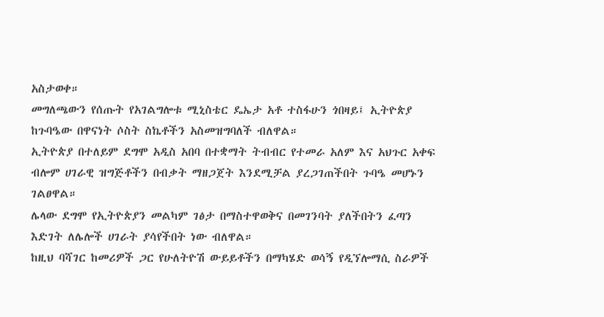አስታወቀ።
መግለጫውን የሰጡት የአገልግሎቱ ሚኒስቴር ዴኤታ አቶ ተስፋሁን ጎበዛይ፤ ኢትዮጵያ ከጉባዔው በዋናነት ሶስት ስኬቶችን አስመዝግባለች ብለዋል።
ኢትዮጵያ በተለይም ደግሞ አዲስ አበባ በተቋማት ትብብር የተመራ አለም እና አህጉር አቀፍ ብሎም ሀገራዊ ዝግጅቶችን በብቃት ማዘጋጀት እንደሚቻል ያረጋገጠችበት ጉባዔ መሆኑን ገልፀዋል።
ሌላው ደግሞ የኢትዮጵያን መልካም ገፅታ በማስተዋወቅና በመገንባት ያለችበትን ፈጣን እድገት ለሌሎች ሀገራት ያሳየችበት ነው ብለዋል።
ከዚህ ባሻገር ከመሪዎች ጋር የሁለትዮሽ ውይይቶችን በማካሄድ ወሳኝ የዲኘሎማሲ ስራዎች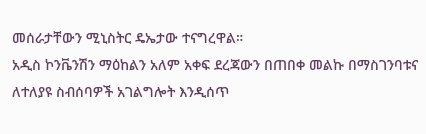መሰራታቸውን ሚኒስትር ዴኤታው ተናግረዋል።
አዲስ ኮንቬንሽን ማዕከልን አለም አቀፍ ደረጃውን በጠበቀ መልኩ በማስገንባቱና ለተለያዩ ስብሰባዎች አገልግሎት እንዲሰጥ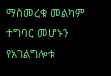ማስመረቁ መልካም ተግባር መሆኑን የአገልግሎቱ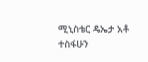ሚኒስቴር ዴኤታ አቶ ተስፋሁን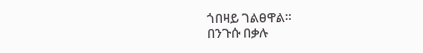ጎበዛይ ገልፀዋል።
በንጉሱ በቃሉ